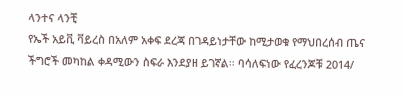ላንተና ላንቺ
የኤች አይቪ ቫይረስ በአለም አቀፍ ደረጃ በገዳይነታቸው ከሚታወቁ የማህበረሰብ ጤና ችግሮች መካከል ቀዳሚውን ስፍራ እንደያዘ ይገኛል፡፡ ባሳለፍነው የፈረንጆቹ 2014/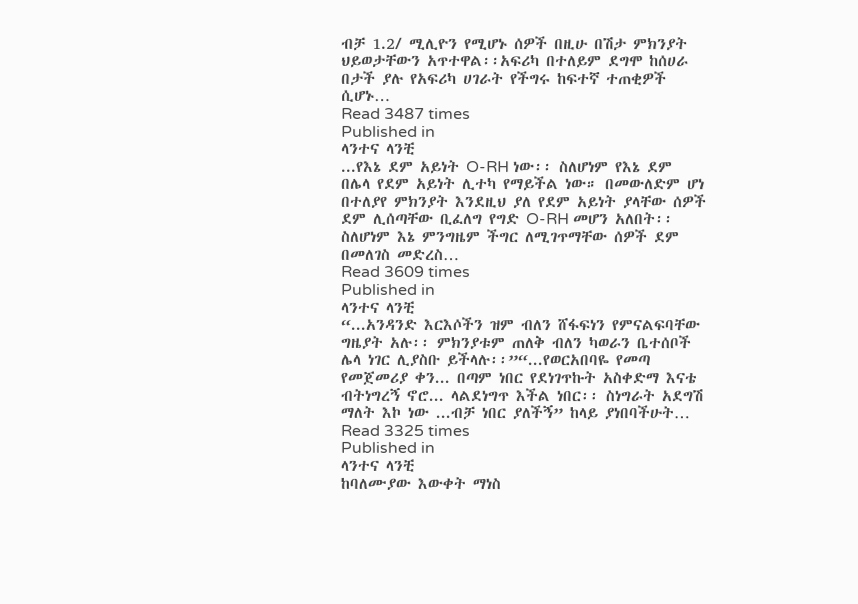ብቻ 1.2/ ሚሊዮን የሚሆኑ ሰዎች በዚሁ በሽታ ምክንያት ህይወታቸውን አጥተዋል፡፡አፍሪካ በተለይም ደግሞ ከሰሀራ በታች ያሉ የአፍሪካ ሀገራት የችግሩ ከፍተኛ ተጠቂዎች ሲሆኑ…
Read 3487 times
Published in
ላንተና ላንቺ
...የእኔ ደም አይነት O-RH ነው፡፡ ስለሆነም የእኔ ደም በሌላ የደም አይነት ሊተካ የማይችል ነው። በመውለድም ሆነ በተለያየ ምክንያት እንደዚህ ያለ የደም አይነት ያላቸው ሰዎች ደም ሊሰጣቸው ቢፈለግ የግድ O-RH መሆን አለበት፡፡ ስለሆነም እኔ ምንግዜም ችግር ለሚገጥማቸው ሰዎች ደም በመለገስ መድረስ…
Read 3609 times
Published in
ላንተና ላንቺ
“...አንዳንድ እርእሶችን ዝም ብለን ሸፋፍነን የምናልፍባቸው ግዜያት አሉ፡፡ ምክንያቱም ጠለቅ ብለን ካወራን ቤተሰቦች ሌላ ነገር ሊያስቡ ይችላሉ፡፡”“...የወርአበባዬ የመጣ የመጀመሪያ ቀን... በጣም ነበር የደነገጥኩት አስቀድማ እናቴ ብትነግረኝ ኖሮ... ላልደነግጥ እችል ነበር፡፡ ስነግራት አደግሽ ማለት እኮ ነው ...ብቻ ነበር ያለችኝ” ከላይ ያነበባችሁት…
Read 3325 times
Published in
ላንተና ላንቺ
ከባለሙያው እውቀት ማነስ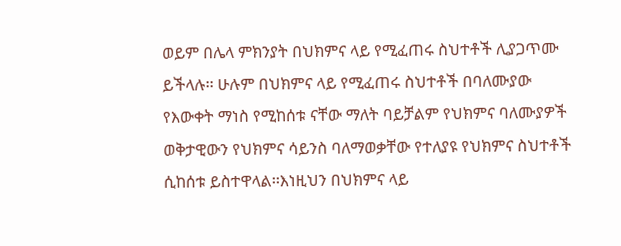ወይም በሌላ ምክንያት በህክምና ላይ የሚፈጠሩ ስህተቶች ሊያጋጥሙ ይችላሉ፡፡ ሁሉም በህክምና ላይ የሚፈጠሩ ስህተቶች በባለሙያው የእውቀት ማነስ የሚከሰቱ ናቸው ማለት ባይቻልም የህክምና ባለሙያዎች ወቅታዊውን የህክምና ሳይንስ ባለማወቃቸው የተለያዩ የህክምና ስህተቶች ሲከሰቱ ይስተዋላል፡፡እነዚህን በህክምና ላይ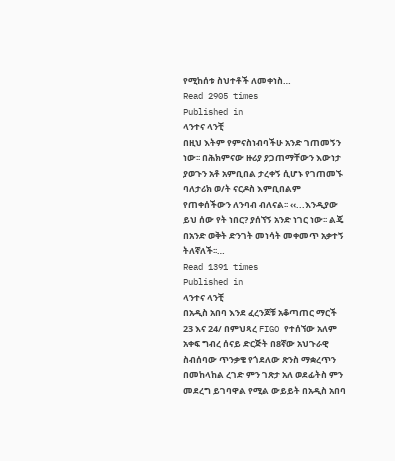የሚከሰቱ ስህተቶች ለመቀነስ…
Read 2905 times
Published in
ላንተና ላንቺ
በዚህ እትም የምናስነብባችሁ አንድ ገጠመኝን ነው፡፡ በሕክምናው ዙሪያ ያጋጠማቸውን እውነታ ያወጉን አቶ አምቢበል ታረቀኝ ሲሆኑ የገጠመኙ ባለታሪክ ወ/ት ናርዶስ እምቢበልም የጠቀሰችውን ለንባብ ብለናል፡፡ ‹‹...እንዲያው ይህ ሰው የት ነበር? ያሰኘኝ አንድ ነገር ነው፡፡ ልጄ በአንድ ወቅት ድንገት መነሳት መቀመጥ አቃተኝ ትለኛለች፡፡…
Read 1391 times
Published in
ላንተና ላንቺ
በአዲስ አበባ እንደ ፈረንጆቹ አቆጣጠር ማርች 23 እና 24/ በምህጻረ FIGO የተሰኘው አለም አቀፍ ግብረ ሰናይ ድርጅት በ8ኛው አህጉራዊ ስብሰባው ጥንቃቄ የጎደለው ጽንስ ማቋረጥን በመከላከል ረገድ ምን ገጽታ አለ ወደፊትስ ምን መደረግ ይገባዋል የሚል ውይይት በአዲስ አበባ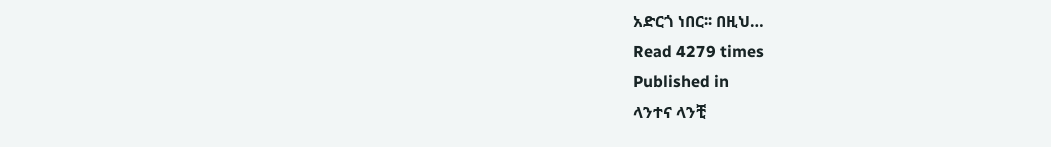አድርጎ ነበር፡፡ በዚህ…
Read 4279 times
Published in
ላንተና ላንቺ